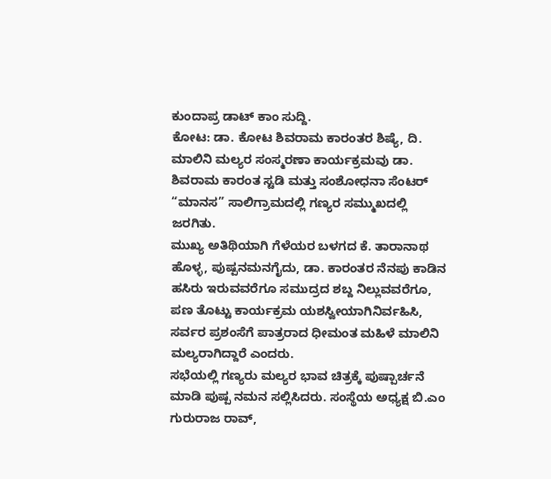ಕುಂದಾಪ್ರ ಡಾಟ್ ಕಾಂ ಸುದ್ದಿ.
ಕೋಟ: ಡಾ. ಕೋಟ ಶಿವರಾಮ ಕಾರಂತರ ಶಿಷ್ಯೆ, ದಿ. ಮಾಲಿನಿ ಮಲ್ಯರ ಸಂಸ್ಮರಣಾ ಕಾರ್ಯಕ್ರಮವು ಡಾ. ಶಿವರಾಮ ಕಾರಂತ ಸ್ಟಡಿ ಮತ್ತು ಸಂಶೋಧನಾ ಸೆಂಟರ್ “ಮಾನಸ” ಸಾಲಿಗ್ರಾಮದಲ್ಲಿ ಗಣ್ಯರ ಸಮ್ಮುಖದಲ್ಲಿ ಜರಗಿತು.
ಮುಖ್ಯ ಅತಿಥಿಯಾಗಿ ಗೆಳೆಯರ ಬಳಗದ ಕೆ. ತಾರಾನಾಥ ಹೊಳ್ಳ, ಪುಷ್ಪನಮನಗೈದು, ಡಾ. ಕಾರಂತರ ನೆನಪು ಕಾಡಿನ ಹಸಿರು ಇರುವವರೆಗೂ ಸಮುದ್ರದ ಶಬ್ದ ನಿಲ್ಲುವವರೆಗೂ, ಪಣ ತೊಟ್ಟು ಕಾರ್ಯಕ್ರಮ ಯಶಸ್ವೀಯಾಗಿನಿರ್ವಹಿಸಿ, ಸರ್ವರ ಪ್ರಶಂಸೆಗೆ ಪಾತ್ರರಾದ ಧೀಮಂತ ಮಹಿಳೆ ಮಾಲಿನಿ ಮಲ್ಯರಾಗಿದ್ದಾರೆ ಎಂದರು.
ಸಭೆಯಲ್ಲಿ ಗಣ್ಯರು ಮಲ್ಯರ ಭಾವ ಚಿತ್ರಕ್ಕೆ ಪುಷ್ಪಾರ್ಚನೆ ಮಾಡಿ ಪುಷ್ಪ ನಮನ ಸಲ್ಲಿಸಿದರು. ಸಂಸ್ಥೆಯ ಅಧ್ಯಕ್ಷ ಬಿ.ಎಂ ಗುರುರಾಜ ರಾವ್,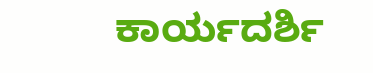ಕಾರ್ಯದರ್ಶಿ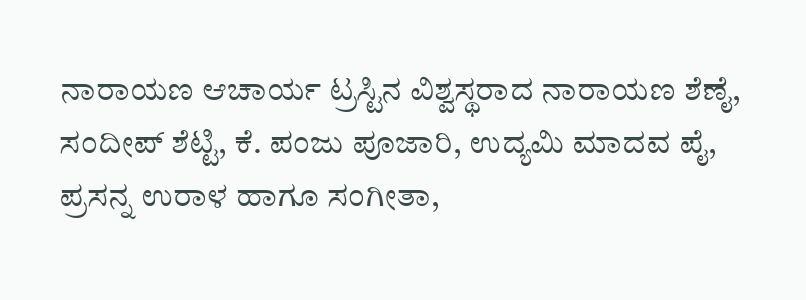ನಾರಾಯಣ ಆಚಾರ್ಯ ಟ್ರಸ್ಟಿನ ವಿಶ್ವಸ್ಥರಾದ ನಾರಾಯಣ ಶೆಣೈ, ಸಂದೀಪ್ ಶೆಟ್ಟಿ, ಕೆ. ಪಂಜು ಪೂಜಾರಿ, ಉದ್ಯಮಿ ಮಾದವ ಪೈ, ಪ್ರಸನ್ನ ಉರಾಳ ಹಾಗೂ ಸಂಗೀತಾ,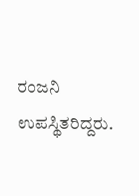ರಂಜನಿ ಉಪಸ್ಥಿತರಿದ್ದರು.